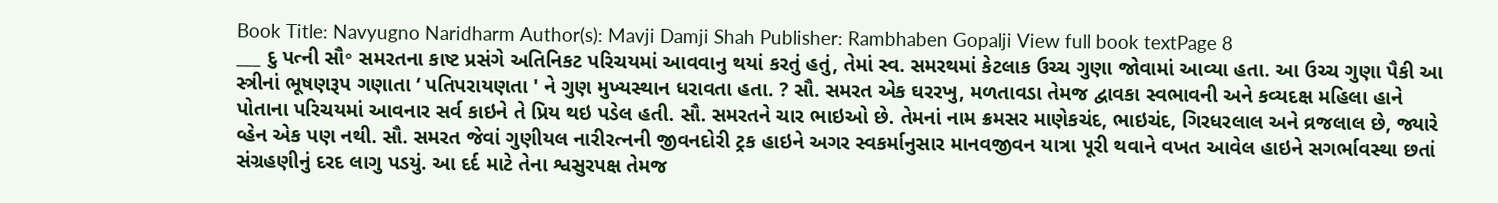Book Title: Navyugno Naridharm Author(s): Mavji Damji Shah Publisher: Rambhaben Gopalji View full book textPage 8
___ દુ પત્ની સૌ॰ સમરતના કાષ્ટ પ્રસંગે અતિનિકટ પરિચયમાં આવવાનુ થયાં કરતું હતું, તેમાં સ્વ. સમરથમાં કેટલાક ઉચ્ચ ગુણા જોવામાં આવ્યા હતા. આ ઉચ્ચ ગુણા પૈકી આ સ્ત્રીનાં ભૂષણરૂપ ગણાતા ‘ પતિપરાયણતા ' ને ગુણ મુખ્યસ્થાન ધરાવતા હતા. ? સૌ. સમરત એક ઘરરખુ, મળતાવડા તેમજ દ્વાવકા સ્વભાવની અને કવ્યદક્ષ મહિલા હાને પોતાના પરિચયમાં આવનાર સર્વ કાઇને તે પ્રિય થઇ પડેલ હતી. સૌ. સમરતને ચાર ભાઇઓ છે. તેમનાં નામ ક્રમસર માણેકચંદ, ભાઇચંદ, ગિરધરલાલ અને વ્રજલાલ છે, જ્યારે વ્હેન એક પણ નથી. સૌ. સમરત જેવાં ગુણીયલ નારીરત્નની જીવનદોરી ટ્રક હાઇને અગર સ્વકર્માનુસાર માનવજીવન યાત્રા પૂરી થવાને વખત આવેલ હાઇને સગર્ભાવસ્થા છતાં સંગ્રહણીનું દરદ લાગુ પડયું. આ દર્દ માટે તેના શ્વસુરપક્ષ તેમજ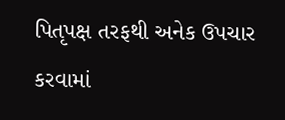પિતૃપક્ષ તરફથી અનેક ઉપચાર કરવામાં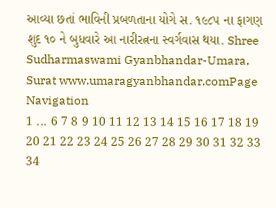આવ્યા છતાં ભાવિની પ્રબળતાના યોગે સ. ૧૯૮૫ ના ફાગણ શુદ ૧૦ ને બુધવારે આ નારીરત્નના સ્વર્ગવાસ થયા. Shree Sudharmaswami Gyanbhandar-Umara, Surat www.umaragyanbhandar.comPage Navigation
1 ... 6 7 8 9 10 11 12 13 14 15 16 17 18 19 20 21 22 23 24 25 26 27 28 29 30 31 32 33 34